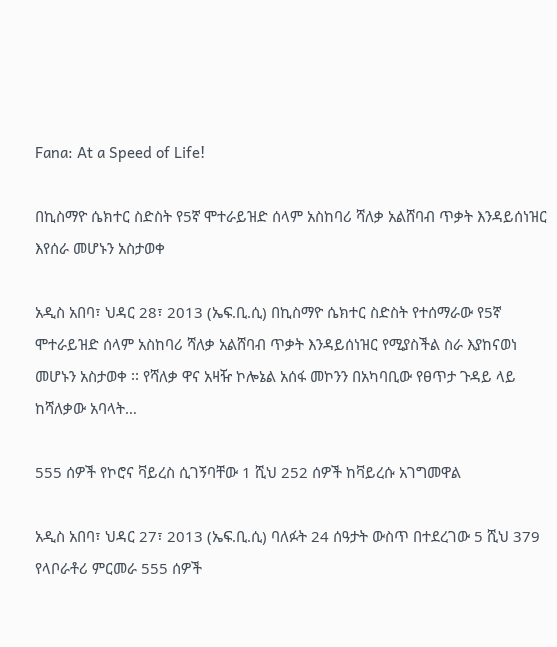Fana: At a Speed of Life!

በኪስማዮ ሴክተር ስድስት የ5ኛ ሞተራይዝድ ሰላም አስከባሪ ሻለቃ አልሸባብ ጥቃት እንዳይሰነዝር እየሰራ መሆኑን አስታወቀ

አዲስ አበባ፣ ህዳር 28፣ 2013 (ኤፍ.ቢ.ሲ) በኪስማዮ ሴክተር ስድስት የተሰማራው የ5ኛ ሞተራይዝድ ሰላም አስከባሪ ሻለቃ አልሸባብ ጥቃት እንዳይሰነዝር የሚያስችል ስራ እያከናወነ መሆኑን አስታወቀ ፡፡ የሻለቃ ዋና አዛዥ ኮሎኔል አሰፋ መኮንን በአካባቢው የፀጥታ ጉዳይ ላይ ከሻለቃው አባላት…

555 ሰዎች የኮሮና ቫይረስ ሲገኝባቸው 1 ሺህ 252 ሰዎች ከቫይረሱ አገግመዋል

አዲስ አበባ፣ ህዳር 27፣ 2013 (ኤፍ.ቢ.ሲ) ባለፉት 24 ሰዓታት ውስጥ በተደረገው 5 ሺህ 379 የላቦራቶሪ ምርመራ 555 ሰዎች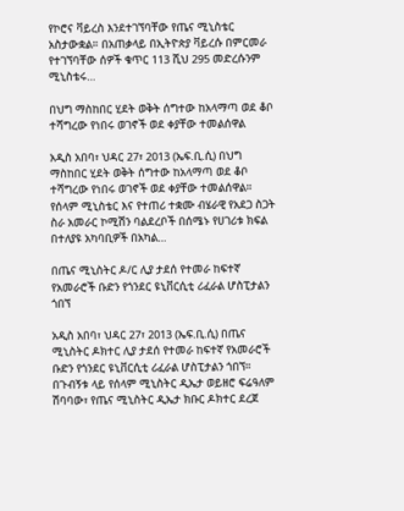የኮሮና ቫይረስ እንደተገኘባቸው የጤና ሚኒስቴር አስታውቋል። በአጠቃላይ በኢትዮጵያ ቫይረሱ በምርመራ የተገኘባቸው ሰዎች ቁጥር 113 ሺህ 295 መድረሱንም ሚኒስቴሩ…

በህግ ማስከበር ሂደት ወቅት ሰግተው ከአላማጣ ወደ ቆቦ ተሻግረው የነበሩ ወገኖች ወደ ቀያቸው ተመልሰዋል

አዲስ አበባ፣ ህዳር 27፣ 2013 (ኤፍ.ቢ.ሲ) በህግ ማስከበር ሂደት ወቅት ሰግተው ከአላማጣ ወደ ቆቦ ተሻግረው የነበሩ ወገኖች ወደ ቀያቸው ተመልሰዋል። የሰላም ሚኒስቴር እና የተጠሪ ተቋሙ ብሄራዊ የአደጋ ስጋት ስራ አመራር ኮሚሽን ባልደረቦች በሰሜኑ የሀገሪቱ ክፍል በተለያዩ አካባቢዎች በአካል…

በጤና ሚኒስትር ዶ/ር ሊያ ታደሰ የተመራ ከፍተኛ የአመራሮች ቡድን የጎንደር ዩኒቨርሲቲ ሪፈራል ሆስፒታልን ጎበኘ

አዲስ አበባ፣ ህዳር 27፣ 2013 (ኤፍ.ቢ.ሲ) በጤና ሚኒስትር ዶክተር ሊያ ታደሰ የተመራ ከፍተኛ የአመራሮች ቡድን የጎንደር ዩኒቨርሲቲ ሪፈራል ሆስፒታልን ጎበኘ። በጉብኝቱ ላይ የሰላም ሚኒስትር ዲኤታ ወይዘሮ ፍሬዓለም ሽባባው፣ የጤና ሚኒስትር ዲኤታ ክቡር ዶክተር ደረጀ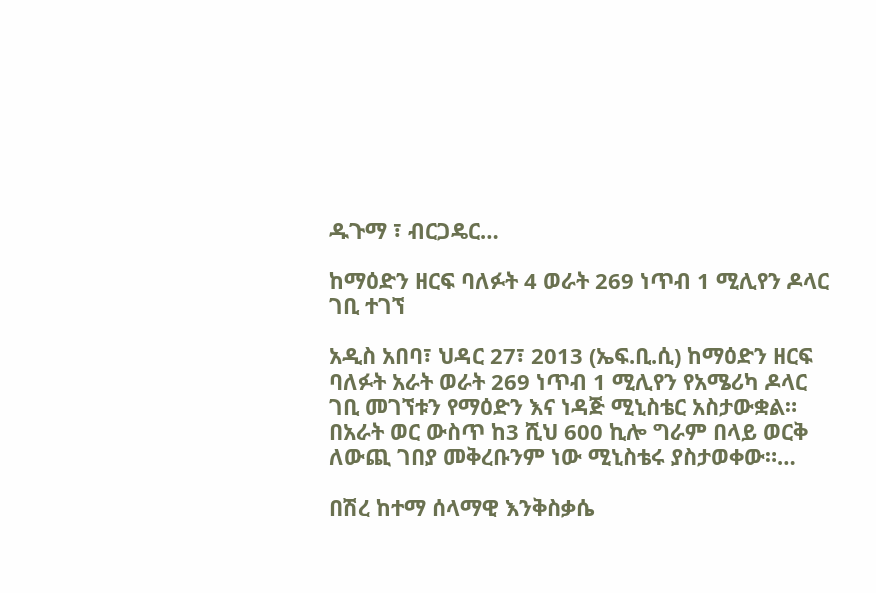ዱጉማ ፣ ብርጋዴር…

ከማዕድን ዘርፍ ባለፉት 4 ወራት 269 ነጥብ 1 ሚሊየን ዶላር ገቢ ተገኘ

አዲስ አበባ፣ ህዳር 27፣ 2013 (ኤፍ.ቢ.ሲ) ከማዕድን ዘርፍ ባለፉት አራት ወራት 269 ነጥብ 1 ሚሊየን የአሜሪካ ዶላር ገቢ መገኘቱን የማዕድን እና ነዳጅ ሚኒስቴር አስታውቋል። በአራት ወር ውስጥ ከ3 ሺህ 600 ኪሎ ግራም በላይ ወርቅ ለውጪ ገበያ መቅረቡንም ነው ሚኒስቴሩ ያስታወቀው።…

በሽረ ከተማ ሰላማዊ እንቅስቃሴ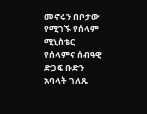መኖሩን በቦታው የሚገኙ የሰላም ሚኒስቴር የሰላምና ሰብዓዊ ድጋፍ ቡድን አባላት ገለጹ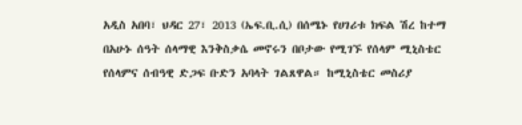አዲስ አበባ፣ ህዳር 27፣ 2013 (ኤፍ.ቢ.ሲ) በሰሜኑ የሀገሪቱ ክፍል ሽረ ከተማ በአሁኑ ሰዓት ሰላማዊ እንቅስቃሴ መኖሩን በቦታው የሚገኙ የሰላም ሚኒስቴር የሰላምና ሰብዓዊ ድጋፍ ቡድን አባላት ገልጸዋል። ከሚኒስቴር መስሪያ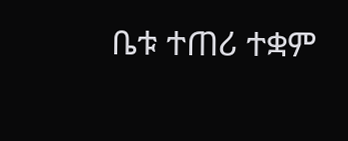ቤቱ ተጠሪ ተቋም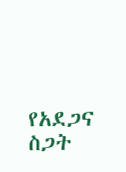የአደጋና ስጋት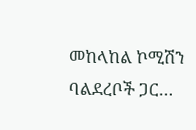መከላከል ኮሚሽን ባልደረቦች ጋር…